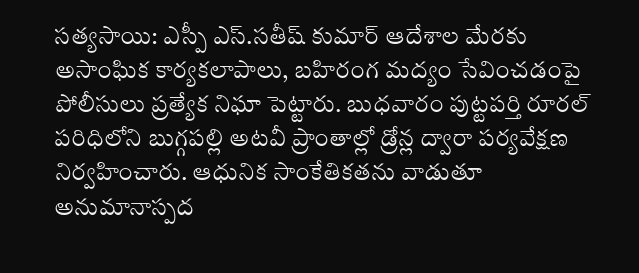సత్యసాయి: ఎస్పీ ఎస్.సతీష్ కుమార్ ఆదేశాల మేరకు అసాంఘిక కార్యకలాపాలు, బహిరంగ మద్యం సేవించడంపై పోలీసులు ప్రత్యేక నిఘా పెట్టారు. బుధవారం పుట్టపర్తి రూరల్ పరిధిలోని బుగ్గపల్లి అటవీ ప్రాంతాల్లో డ్రోన్ల ద్వారా పర్యవేక్షణ నిర్వహించారు. ఆధునిక సాంకేతికతను వాడుతూ అనుమానాస్పద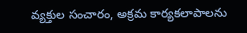వ్యక్తుల సంచారం, అక్రమ కార్యకలాపాలను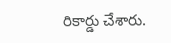రికార్డు చేశారు.